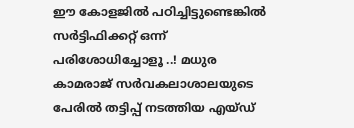ഈ കോളജിൽ പഠിച്ചിട്ടുണ്ടെങ്കിൽ സർട്ടിഫിക്കറ്റ് ഒന്ന് പരിശോധിച്ചോളൂ ..! മധുര കാമരാജ് സർവകലാശാലയുടെ പേരിൽ തട്ടിപ്പ് നടത്തിയ എയ്ഡ്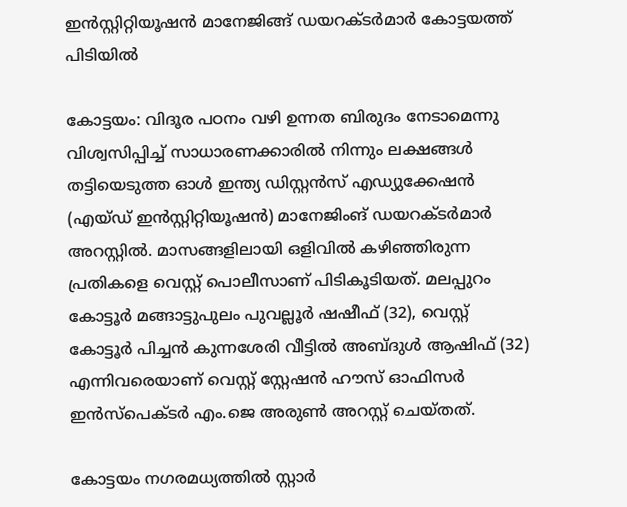ഇൻസ്റ്റിറ്റിയൂഷൻ മാനേജിങ്ങ് ഡയറക്ടർമാർ കോട്ടയത്ത് പിടിയിൽ

കോട്ടയം: വിദൂര പഠനം വഴി ഉന്നത ബിരുദം നേടാമെന്നു വിശ്വസിപ്പിച്ച് സാധാരണക്കാരിൽ നിന്നും ലക്ഷങ്ങൾ തട്ടിയെടുത്ത ഓൾ ഇന്ത്യ ഡിസ്റ്റൻസ് എഡ്യുക്കേഷൻ (എയ്ഡ് ഇൻസ്റ്റിറ്റിയൂഷൻ) മാനേജിംങ് ഡയറക്ടർമാർ അറസ്റ്റിൽ. മാസങ്ങളിലായി ഒളിവിൽ കഴിഞ്ഞിരുന്ന പ്രതികളെ വെസ്റ്റ് പൊലീസാണ് പിടികൂടിയത്. മലപ്പുറം കോട്ടൂർ മങ്ങാട്ടുപുലം പുവല്ലൂർ ഷഷീഫ് (32), വെസ്റ്റ് കോട്ടൂർ പിച്ചൻ കുന്നശേരി വീട്ടിൽ അബ്ദുൾ ആഷിഫ് (32) എന്നിവരെയാണ് വെസ്റ്റ് സ്റ്റേഷൻ ഹൗസ് ഓഫിസർ ഇൻസ്‌പെക്ടർ എം.ജെ അരുൺ അറസ്റ്റ് ചെയ്തത്.

കോട്ടയം നഗരമധ്യത്തിൽ സ്റ്റാർ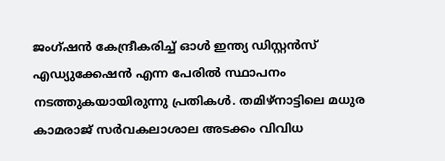ജംഗ്ഷൻ കേന്ദ്രീകരിച്ച് ഓൾ ഇന്ത്യ ഡിസ്റ്റൻസ് എഡ്യുക്കേഷൻ എന്ന പേരിൽ സ്ഥാപനം നടത്തുകയായിരുന്നു പ്രതികൾ. തമിഴ്‌നാട്ടിലെ മധുര കാമരാജ് സർവകലാശാല അടക്കം വിവിധ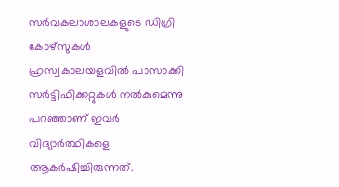സർവകലാശാലകളുടെ ഡിഗ്രി കോഴ്‌സുകൾ ഹ്രസ്വകാലയളവിൽ പാസാക്കി സർട്ടിഫിക്കറ്റുകൾ നൽകുമെന്നു പറഞ്ഞാണ് ഇവർ വിദ്യാർത്ഥികളെ ആകർഷിച്ചിരുന്നത്.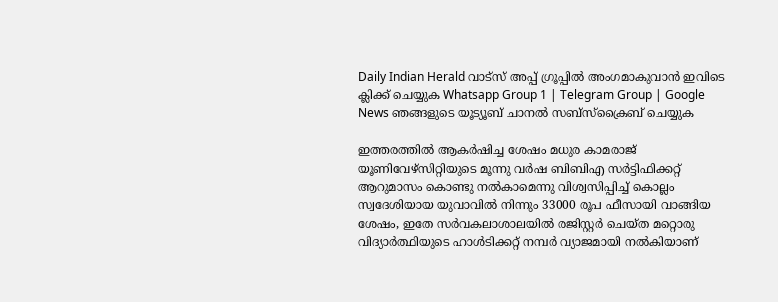Daily Indian Herald വാട്സ് അപ്പ് ഗ്രൂപ്പിൽ അംഗമാകുവാൻ ഇവിടെ ക്ലിക്ക് ചെയ്യുക Whatsapp Group 1 | Telegram Group | Google News ഞങ്ങളുടെ യൂട്യൂബ് ചാനൽ സബ്സ്ക്രൈബ് ചെയ്യുക

ഇത്തരത്തിൽ ആകർഷിച്ച ശേഷം മധുര കാമരാജ് യൂണിവേഴ്‌സിറ്റിയുടെ മൂന്നു വർഷ ബിബിഎ സർട്ടിഫിക്കറ്റ് ആറുമാസം കൊണ്ടു നൽകാമെന്നു വിശ്വസിപ്പിച്ച് കൊല്ലം സ്വദേശിയായ യുവാവിൽ നിന്നും 33000 രൂപ ഫീസായി വാങ്ങിയ ശേഷം, ഇതേ സർവകലാശാലയിൽ രജിസ്റ്റർ ചെയ്ത മറ്റൊരു വിദ്യാർത്ഥിയുടെ ഹാൾടിക്കറ്റ് നമ്പർ വ്യാജമായി നൽകിയാണ്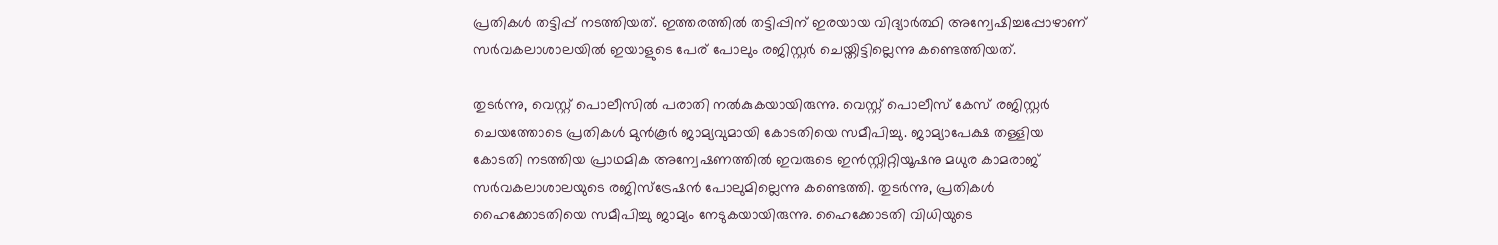പ്രതികൾ തട്ടിപ്പ് നടത്തിയത്. ഇത്തരത്തിൽ തട്ടിപ്പിന് ഇരയായ വിദ്യാർത്ഥി അന്വേഷിച്ചപ്പോഴാണ് സർവകലാശാലയിൽ ഇയാളുടെ പേര് പോലും രജിസ്റ്റർ ചെയ്തിട്ടില്ലെന്നു കണ്ടെത്തിയത്.

തുടർന്നു, വെസ്റ്റ് പൊലീസിൽ പരാതി നൽകുകയായിരുന്നു. വെസ്റ്റ് പൊലീസ് കേസ് രജിസ്റ്റർ ചെയത്തോടെ പ്രതികൾ മുൻകൂർ ജാമ്യവുമായി കോടതിയെ സമീപിച്ചു. ജാമ്യാപേക്ഷ തള്ളിയ കോടതി നടത്തിയ പ്രാഥമിക അന്വേഷണത്തിൽ ഇവരുടെ ഇൻസ്റ്റിറ്റിയൂഷനു മധുര കാമരാജ് സർവകലാശാലയുടെ രജിസ്‌ട്രേഷൻ പോലുമില്ലെന്നു കണ്ടെത്തി. തുടർന്നു, പ്രതികൾ ഹൈക്കോടതിയെ സമീപിച്ചു ജാമ്യം നേടുകയായിരുന്നു. ഹൈക്കോടതി വിധിയുടെ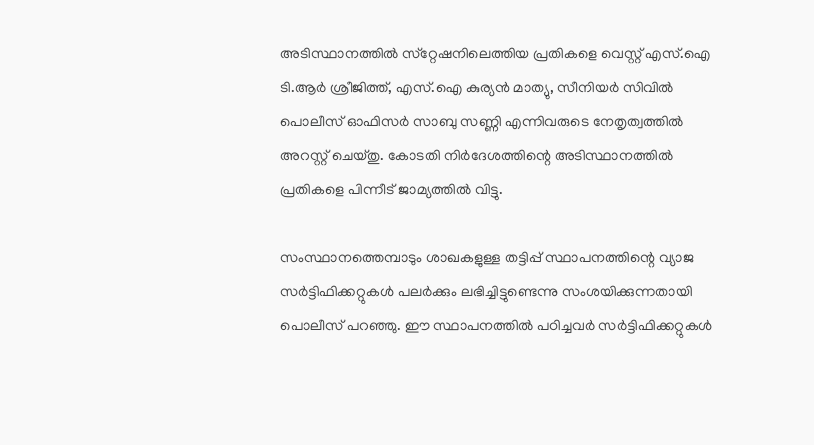അടിസ്ഥാനത്തിൽ സ്‌റ്റേഷനിലെത്തിയ പ്രതികളെ വെസ്റ്റ് എസ്.ഐ ടി.ആർ ശ്രീജിത്ത്, എസ്.ഐ കുര്യൻ മാത്യു, സീനിയർ സിവിൽ പൊലീസ് ഓഫിസർ സാബു സണ്ണി എന്നിവരുടെ നേതൃത്വത്തിൽ അറസ്റ്റ് ചെയ്തു. കോടതി നിർദേശത്തിന്റെ അടിസ്ഥാനത്തിൽ പ്രതികളെ പിന്നീട് ജാമ്യത്തിൽ വിട്ടു.

സംസ്ഥാനത്തെമ്പാടും ശാഖകളുള്ള തട്ടിപ്പ് സ്ഥാപനത്തിന്റെ വ്യാജ സർട്ടിഫിക്കറ്റുകൾ പലർക്കും ലഭിച്ചിട്ടുണ്ടെന്നു സംശയിക്കുന്നതായി പൊലീസ് പറഞ്ഞു. ഈ സ്ഥാപനത്തിൽ പഠിച്ചവർ സർട്ടിഫിക്കറ്റുകൾ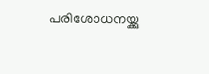പരിശോധനയ്ക്കു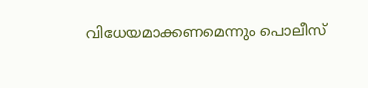വിധേയമാക്കണമെന്നും പൊലീസ്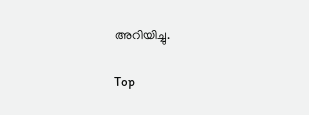അറിയിച്ചു.

Top